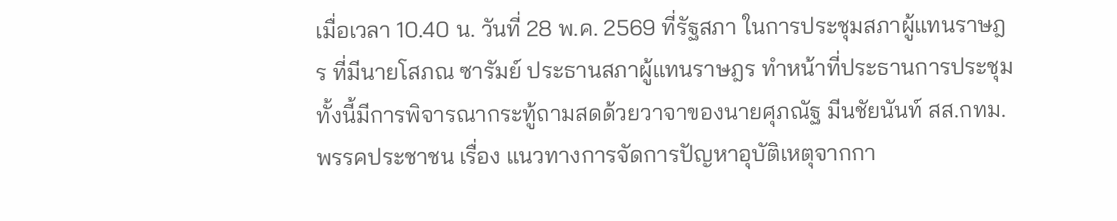เมื่อเวลา 10.40 น. วันที่ 28 พ.ค. 2569 ที่รัฐสภา ในการประชุมสภาผู้แทนราษฎร ที่มีนายโสภณ ซารัมย์ ประธานสภาผู้แทนราษฎร ทำหน้าที่ประธานการประชุม ทั้งนี้มีการพิจารณากระทู้ถามสดด้วยวาจาของนายศุภณัฐ มีนชัยนันท์ สส.กทม. พรรคประชาชน เรื่อง แนวทางการจัดการปัญหาอุบัติเหตุจากกา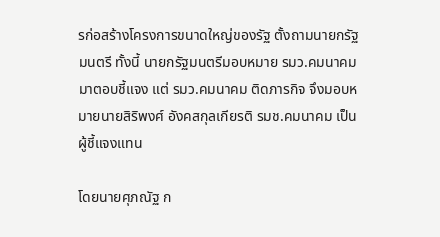รก่อสร้างโครงการขนาดใหญ่ของรัฐ ตั้งถามนายกรัฐมนตรี ทั้งนี้ นายกรัฐมนตรีมอบหมาย รมว.คมนาคม มาตอบชี้แจง แต่ รมว.คมนาคม ติดภารกิจ จึงมอบหมายนายสิริพงศ์ อังคสกุลเกียรติ รมช.คมนาคม เป็นผู้ชี้แจงแทน

โดยนายศุภณัฐ ก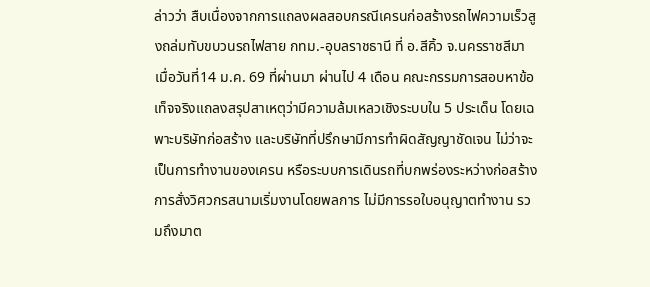ล่าวว่า สืบเนื่องจากการแถลงผลสอบกรณีเครนก่อสร้างรถไฟความเร็วสูงถล่มทับขบวนรถไฟสาย กทม.-อุบลราชธานี ที่ อ.สีคิ้ว จ.นครราชสีมา เมื่อวันที่14 ม.ค. 69 ที่ผ่านมา ผ่านไป 4 เดือน คณะกรรมการสอบหาข้อเท็จจริงแถลงสรุปสาเหตุว่ามีความล้มเหลวเชิงระบบใน 5 ประเด็น โดยเฉพาะบริษัทก่อสร้าง และบริษัทที่ปรึกษามีการทำผิดสัญญาชัดเจน ไม่ว่าจะเป็นการทำงานของเครน หรือระบบการเดินรถที่บกพร่องระหว่างก่อสร้าง การสั่งวิศวกรสนามเริ่มงานโดยพลการ ไม่มีการรอใบอนุญาตทำงาน รวมถึงมาต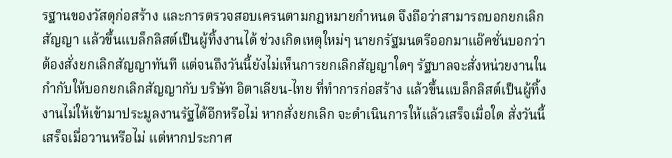รฐานของวัสดุก่อสร้าง และการตรวจสอบเครนตามกฎหมายกำหนด จึงถือว่าสามารถบอกยกเลิกสัญญา แล้วขึ้นแบล็กลิสต์เป็นผู้ทิ้งงานได้ ช่วงเกิดเหตุใหม่ๆ นายกรัฐมนตรีออกมาแอ๊คชั่นบอกว่าต้องสั่งยกเลิกสัญญาทันที แต่จนถึงวันนี้ยังไม่เห็นการยกเลิกสัญญาใดๆ รัฐบาลจะสั่งหน่วยงานในกำกับให้บอกยกเลิกสัญญากับ บริษัท อิตาเลียน-ไทย ที่ทำการก่อสร้าง แล้วขึ้นแบล็กลิสต์เป็นผู้ทิ้งงานไม่ให้เข้ามาประมูลงานรัฐได้อีกหรือไม่ หากสั่งยกเลิก จะดำเนินการให้แล้วเสร็จเมื่อใด สั่งวันนี้ เสร็จเมื่อวานหรือไม่ แต่หากประกาศ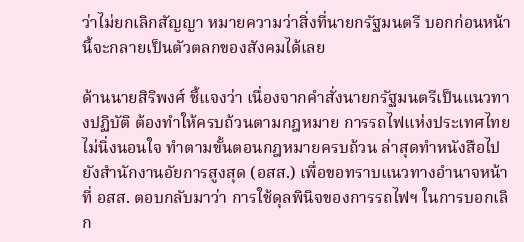ว่าไม่ยกเลิกสัญญา หมายความว่าสิ่งที่นายกรัฐมนตรี บอกก่อนหน้านี้จะกลายเป็นตัวตลกของสังคมได้เลย

ด้านนายสิริพงศ์ ชี้แจงว่า เนื่องจากคำสั่งนายกรัฐมนตรีเป็นแนวทางปฏิบัติ ต้องทำให้ครบถ้วนตามกฎหมาย การรถไฟแห่งประเทศไทยไม่นิ่งนอนใจ ทำตามขั้นตอนกฎหมายครบถ้วน ล่าสุดทำหนังสือไปยังสำนักงานอัยการสูงสุด (อสส.) เพื่อขอทราบแนวทางอำนาจหน้าที่ อสส. ตอบกลับมาว่า การใช้ดุลพินิจของการรถไฟฯ ในการบอกเลิก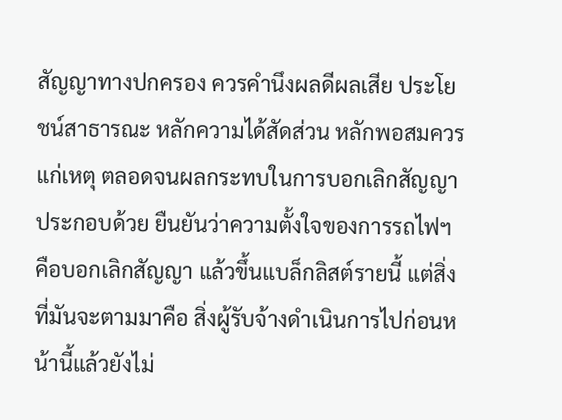สัญญาทางปกครอง ควรคำนึงผลดีผลเสีย ประโยชน์สาธารณะ หลักความได้สัดส่วน หลักพอสมควรแก่เหตุ ตลอดจนผลกระทบในการบอกเลิกสัญญาประกอบด้วย ยืนยันว่าความตั้งใจของการรถไฟฯ คือบอกเลิกสัญญา แล้วขึ้นแบล็กลิสต์รายนี้ แต่สิ่งที่มันจะตามมาคือ สิ่งผู้รับจ้างดำเนินการไปก่อนหน้านี้แล้วยังไม่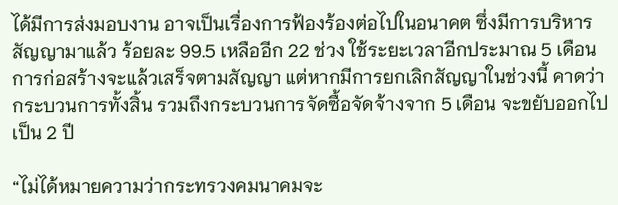ได้มีการส่งมอบงาน อาจเป็นเรื่องการฟ้องร้องต่อไปในอนาคต ซึ่งมีการบริหารสัญญามาแล้ว ร้อยละ 99.5 เหลืออีก 22 ช่วง ใช้ระยะเวลาอีกประมาณ 5 เดือน การก่อสร้างจะแล้วเสร็จตามสัญญา แต่หากมีการยกเลิกสัญญาในช่วงนี้ คาดว่ากระบวนการทั้งสิ้น รวมถึงกระบวนการจัดซื้อจัดจ้างจาก 5 เดือน จะขยับออกไปเป็น 2 ปี

“ไม่ได้หมายความว่ากระทรวงคมนาคมจะ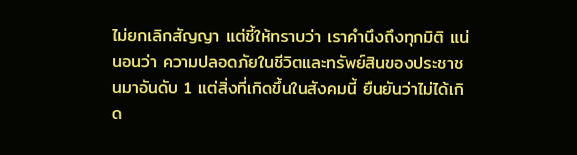ไม่ยกเลิกสัญญา แต่ชี้ให้ทราบว่า เราคำนึงถึงทุกมิติ แน่นอนว่า ความปลอดภัยในชีวิตและทรัพย์สินของประชาชนมาอันดับ 1 แต่สิ่งที่เกิดขึ้นในสังคมนี้ ยืนยันว่าไม่ได้เกิด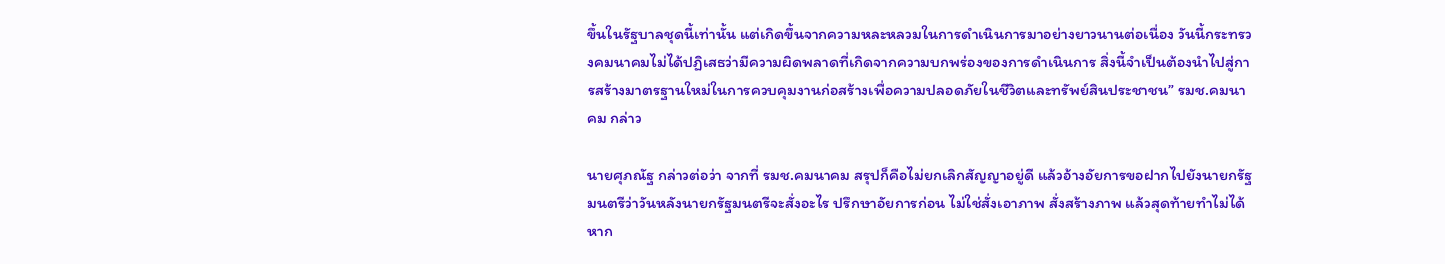ขึ้นในรัฐบาลชุดนี้เท่านั้น แต่เกิดขึ้นจากความหละหลวมในการดำเนินการมาอย่างยาวนานต่อเนื่อง วันนี้กระทรวงคมนาคมไม่ได้ปฏิเสธว่ามีความผิดพลาดที่เกิดจากความบกพร่องของการดำเนินการ สิ่งนี้จำเป็นต้องนำไปสู่การสร้างมาตรฐานใหม่ในการควบคุมงานก่อสร้างเพื่อความปลอดภัยในชีวิตและทรัพย์สินประชาชน” รมช.คมนาคม กล่าว

นายศุภณัฐ กล่าวต่อว่า จากที่ รมช.คมนาคม สรุปก็คือไม่ยกเลิกสัญญาอยู่ดี แล้วอ้างอัยการขอฝากไปยังนายกรัฐมนตรีว่าวันหลังนายกรัฐมนตรีจะสั่งอะไร ปรึกษาอัยการก่อน ไม่ใช่สั่งเอาภาพ สั่งสร้างภาพ แล้วสุดท้ายทำไม่ได้ หาก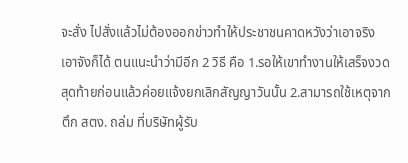จะสั่ง ไปสั่งแล้วไม่ต้องออกข่าวทำให้ประชาชนคาดหวังว่าเอาจริงเอาจังก็ได้ ตนแนะนำว่ามีอีก 2 วิธี คือ 1.รอให้เขาทำงานให้เสร็จงวดสุดท้ายก่อนแล้วค่อยแจ้งยกเลิกสัญญาวันนั้น 2.สามารถใช้เหตุจากตึก สตง. ถล่ม ที่บริษัทผู้รับ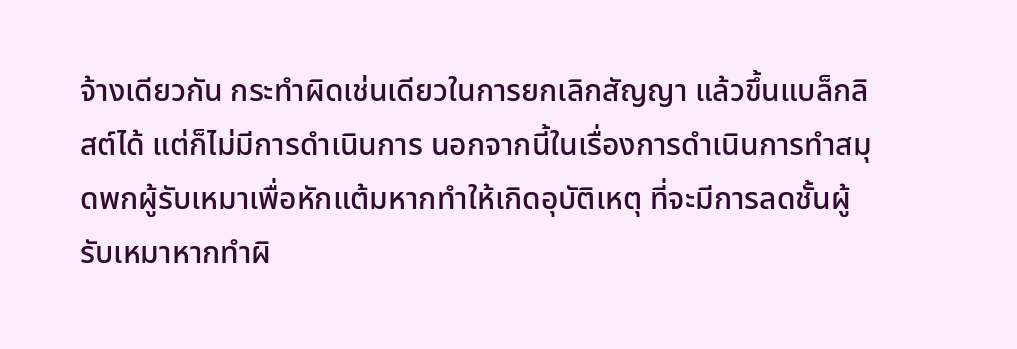จ้างเดียวกัน กระทำผิดเช่นเดียวในการยกเลิกสัญญา แล้วขึ้นแบล็กลิสต์ได้ แต่ก็ไม่มีการดำเนินการ นอกจากนี้ในเรื่องการดำเนินการทำสมุดพกผู้รับเหมาเพื่อหักแต้มหากทำให้เกิดอุบัติเหตุ ที่จะมีการลดชั้นผู้รับเหมาหากทำผิ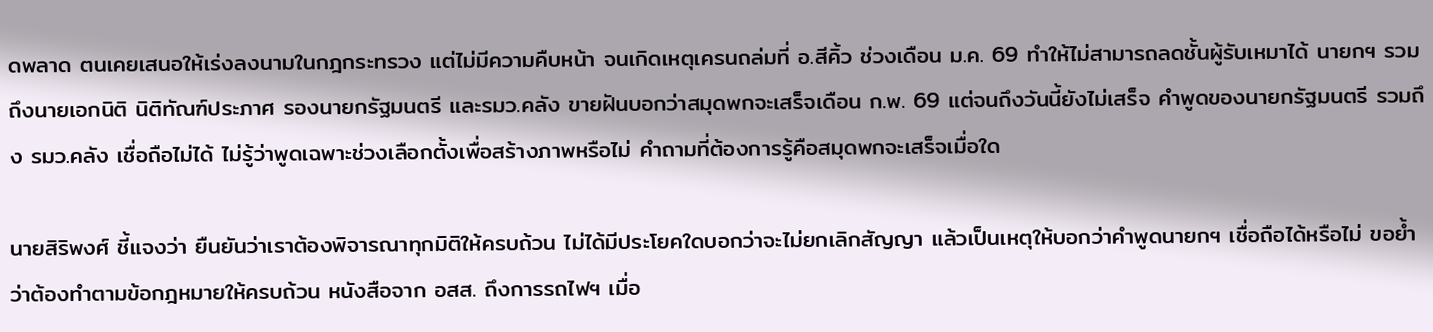ดพลาด ตนเคยเสนอให้เร่งลงนามในกฎกระทรวง แต่ไม่มีความคืบหน้า จนเกิดเหตุเครนถล่มที่ อ.สีคิ้ว ช่วงเดือน ม.ค. 69 ทำให้ไม่สามารถลดชั้นผู้รับเหมาได้ นายกฯ รวมถึงนายเอกนิติ นิติทัณฑ์ประภาศ รองนายกรัฐมนตรี และรมว.คลัง ขายฝันบอกว่าสมุดพกจะเสร็จเดือน ก.พ. 69 แต่จนถึงวันนี้ยังไม่เสร็จ คำพูดของนายกรัฐมนตรี รวมถึง รมว.คลัง เชื่อถือไม่ได้ ไม่รู้ว่าพูดเฉพาะช่วงเลือกตั้งเพื่อสร้างภาพหรือไม่ คำถามที่ต้องการรู้คือสมุดพกจะเสร็จเมื่อใด

นายสิริพงศ์ ชี้แจงว่า ยืนยันว่าเราต้องพิจารณาทุกมิติให้ครบถ้วน ไม่ได้มีประโยคใดบอกว่าจะไม่ยกเลิกสัญญา แล้วเป็นเหตุให้บอกว่าคำพูดนายกฯ เชื่อถือได้หรือไม่ ขอย้ำว่าต้องทำตามข้อกฎหมายให้ครบถ้วน หนังสือจาก อสส. ถึงการรถไฟฯ เมื่อ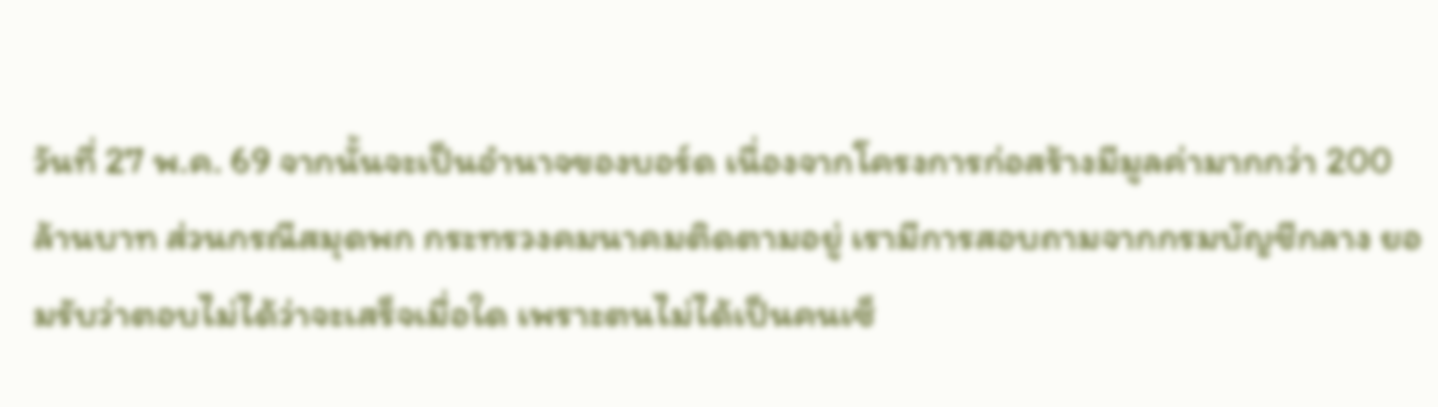วันที่ 27 พ.ค. 69 จากนั้นจะเป็นอำนาจของบอร์ด เนื่องจากโครงการก่อสร้างมีมูลค่ามากกว่า 200 ล้านบาท ส่วนกรณีสมุดพก กระทรวงคมนาคมติดตามอยู่ เรามีการสอบถามจากกรมบัญชีกลาง ยอมรับว่าตอบไม่ได้ว่าจะเสร็จเมื่อใด เพราะตนไม่ได้เป็นคนเซ็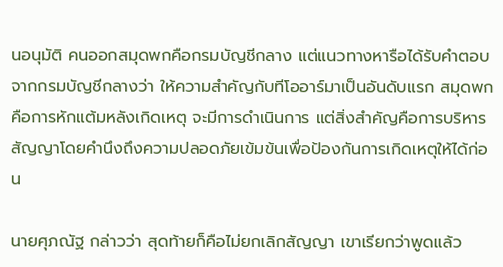นอนุมัติ คนออกสมุดพกคือกรมบัญชีกลาง แต่แนวทางหารือได้รับคำตอบจากกรมบัญชีกลางว่า ให้ความสำคัญกับทีโออาร์มาเป็นอันดับแรก สมุดพกคือการหักแต้มหลังเกิดเหตุ จะมีการดำเนินการ แต่สิ่งสำคัญคือการบริหารสัญญาโดยคำนึงถึงความปลอดภัยเข้มข้นเพื่อป้องกันการเกิดเหตุให้ได้ก่อน

นายศุภณัฐ กล่าวว่า สุดท้ายก็คือไม่ยกเลิกสัญญา เขาเรียกว่าพูดแล้ว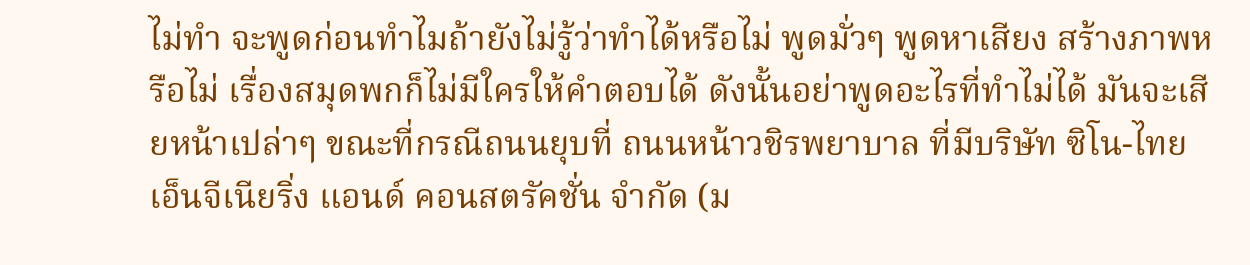ไม่ทำ จะพูดก่อนทำไมถ้ายังไม่รู้ว่าทำได้หรือไม่ พูดมั่วๆ พูดหาเสียง สร้างภาพหรือไม่ เรื่องสมุดพกก็ไม่มีใครให้คำตอบได้ ดังนั้นอย่าพูดอะไรที่ทำไม่ได้ มันจะเสียหน้าเปล่าๆ ขณะที่กรณีถนนยุบที่ ถนนหน้าวชิรพยาบาล ที่มีบริษัท ซิโน-ไทย เอ็นจีเนียริ่ง แอนด์ คอนสตรัคชั่น จำกัด (ม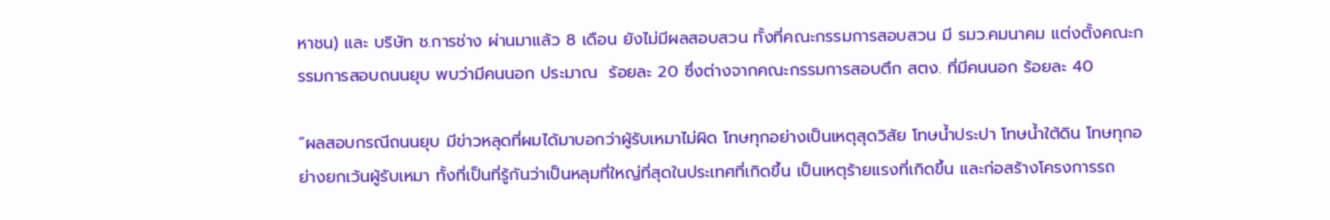หาชน) และ บริษัท ช.การช่าง ผ่านมาแล้ว 8 เดือน ยังไม่มีผลสอบสวน ทั้งที่คณะกรรมการสอบสวน มี รมว.คมนาคม แต่งตั้งคณะกรรมการสอบถนนยุบ พบว่ามีคนนอก ประมาณ  ร้อยละ 20 ซึ่งต่างจากคณะกรรมการสอบตึก สตง. ที่มีคนนอก ร้อยละ 40

“ผลสอบกรณีถนนยุบ มีข่าวหลุดที่ผมได้มาบอกว่าผู้รับเหมาไม่ผิด โทษทุกอย่างเป็นเหตุสุดวิสัย โทษน้ำประปา โทษน้ำใต้ดิน โทษทุกอย่างยกเว้นผู้รับเหมา ทั้งที่เป็นที่รู้กันว่าเป็นหลุมที่ใหญ่ที่สุดในประเทศที่เกิดขึ้น เป็นเหตุร้ายแรงที่เกิดขึ้น และก่อสร้างโครงการรถ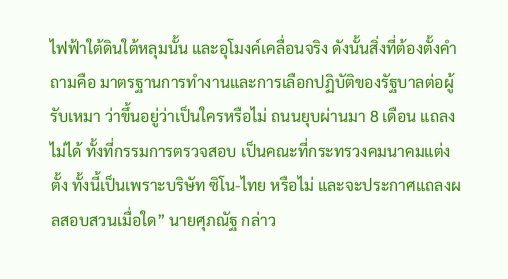ไฟฟ้าใต้ดินใต้หลุมนั้น และอุโมงค์เคลื่อนจริง ดังนั้นสิ่งที่ต้องตั้งคำถามคือ มาตรฐานการทำงานและการเลือกปฏิบัติของรัฐบาลต่อผู้รับเหมา ว่าขึ้นอยู่ว่าเป็นใครหรือไม่ ถนนยุบผ่านมา 8 เดือน แถลงไม่ได้ ทั้งที่กรรมการตรวจสอบ เป็นคณะที่กระทรวงคมนาคมแต่งตั้ง ทั้งนี้เป็นเพราะบริษัท ซิโน-ไทย หรือไม่ และจะประกาศแถลงผลสอบสวนเมื่อใด” นายศุภณัฐ กล่าว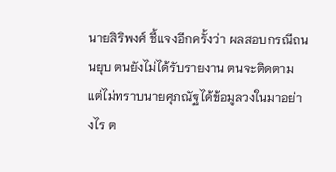นายสิริพงศ์ ชี้แจงอีกครั้งว่า ผลสอบกรณีถนนยุบ ตนยังไม่ได้รับรายงาน ตนจะติดตาม แต่ไม่ทราบนายศุภณัฐได้ข้อมูลวงในมาอย่างไร ต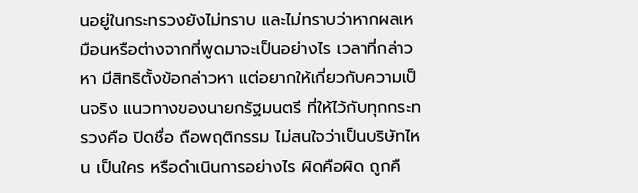นอยู่ในกระทรวงยังไม่ทราบ และไม่ทราบว่าหากผลเหมือนหรือต่างจากที่พูดมาจะเป็นอย่างไร เวลาที่กล่าวหา มีสิทธิตั้งข้อกล่าวหา แต่อยากให้เกี่ยวกับความเป็นจริง แนวทางของนายกรัฐมนตรี ที่ให้ไว้กับทุกกระทรวงคือ ปิดชื่อ ถือพฤติกรรม ไม่สนใจว่าเป็นบริษัทไหน เป็นใคร หรือดำเนินการอย่างไร ผิดคือผิด ถูกคื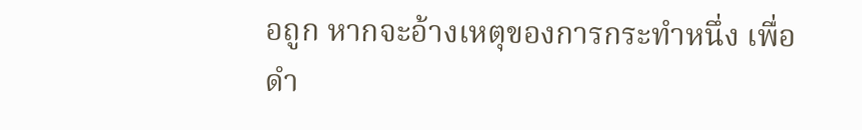อถูก หากจะอ้างเหตุของการกระทำหนึ่ง เพื่อดำ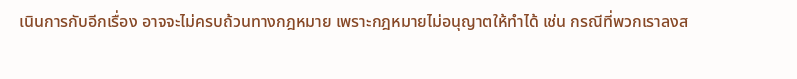เนินการกับอีกเรื่อง อาจจะไม่ครบถ้วนทางกฎหมาย เพราะกฎหมายไม่อนุญาตให้ทำได้ เช่น กรณีที่พวกเราลงส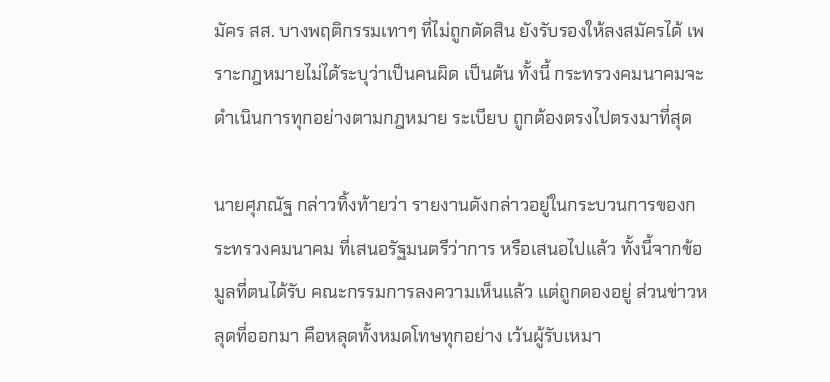มัคร สส. บางพฤติกรรมเทาๆ ที่ไม่ถูกตัดสิน ยังรับรองให้ลงสมัครได้ เพราะกฎหมายไม่ได้ระบุว่าเป็นคนผิด เป็นต้น ทั้งนี้ กระทรวงคมนาคมจะดำเนินการทุกอย่างตามกฎหมาย ระเบียบ ถูกต้องตรงไปตรงมาที่สุด

นายศุภณัฐ กล่าวทิ้งท้ายว่า รายงานดังกล่าวอยู่ในกระบวนการของกระทรวงคมนาคม ที่เสนอรัฐมนตรีว่าการ หรือเสนอไปแล้ว ทั้งนี้จากข้อมูลที่ตนได้รับ คณะกรรมการลงความเห็นแล้ว แต่ถูกดองอยู่ ส่วนข่าวหลุดที่ออกมา คือหลุดทั้งหมดโทษทุกอย่าง เว้นผู้รับเหมา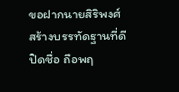ขอฝากนายสิริพงศ์ สร้างบรรทัดฐานที่ดี ปิดชื่อ ถือพฤ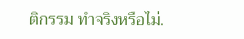ติกรรม ทำจริงหรือไม่.